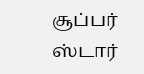சூப்பர் ஸ்டார்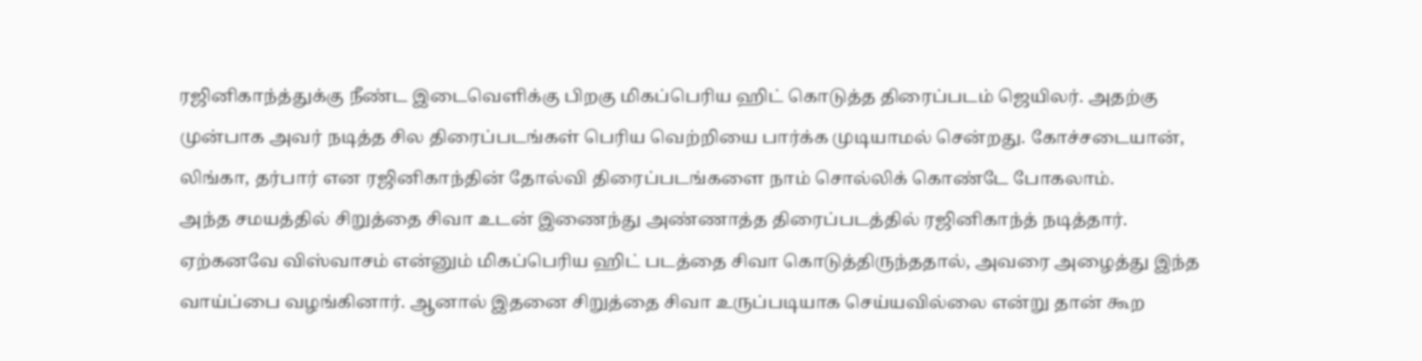ரஜினிகாந்த்துக்கு நீண்ட இடைவெளிக்கு பிறகு மிகப்பெரிய ஹிட் கொடுத்த திரைப்படம் ஜெயிலர். அதற்கு முன்பாக அவர் நடித்த சில திரைப்படங்கள் பெரிய வெற்றியை பார்க்க முடியாமல் சென்றது. கோச்சடையான், லிங்கா, தர்பார் என ரஜினிகாந்தின் தோல்வி திரைப்படங்களை நாம் சொல்லிக் கொண்டே போகலாம்.
அந்த சமயத்தில் சிறுத்தை சிவா உடன் இணைந்து அண்ணாத்த திரைப்படத்தில் ரஜினிகாந்த் நடித்தார். ஏற்கனவே விஸ்வாசம் என்னும் மிகப்பெரிய ஹிட் படத்தை சிவா கொடுத்திருந்ததால், அவரை அழைத்து இந்த வாய்ப்பை வழங்கினார். ஆனால் இதனை சிறுத்தை சிவா உருப்படியாக செய்யவில்லை என்று தான் கூற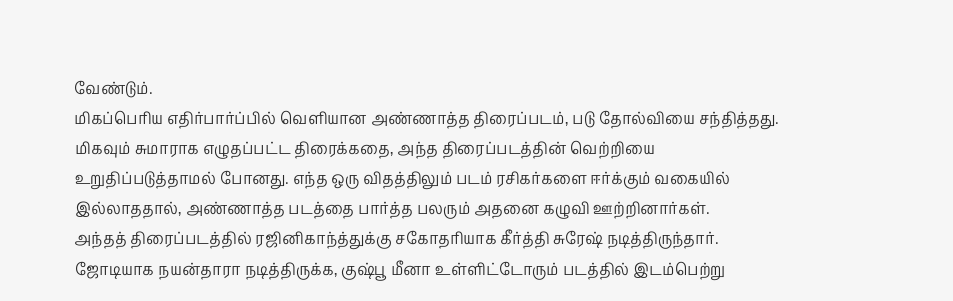வேண்டும்.
மிகப்பெரிய எதிர்பார்ப்பில் வெளியான அண்ணாத்த திரைப்படம், படு தோல்வியை சந்தித்தது. மிகவும் சுமாராக எழுதப்பட்ட திரைக்கதை, அந்த திரைப்படத்தின் வெற்றியை உறுதிப்படுத்தாமல் போனது. எந்த ஒரு விதத்திலும் படம் ரசிகர்களை ஈர்க்கும் வகையில் இல்லாததால், அண்ணாத்த படத்தை பார்த்த பலரும் அதனை கழுவி ஊற்றினார்கள்.
அந்தத் திரைப்படத்தில் ரஜினிகாந்த்துக்கு சகோதரியாக கீர்த்தி சுரேஷ் நடித்திருந்தார். ஜோடியாக நயன்தாரா நடித்திருக்க, குஷ்பூ மீனா உள்ளிட்டோரும் படத்தில் இடம்பெற்று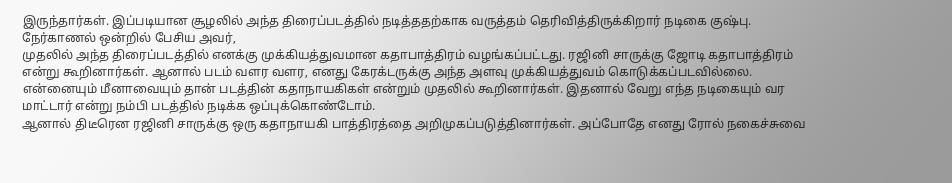இருந்தார்கள். இப்படியான சூழலில் அந்த திரைப்படத்தில் நடித்ததற்காக வருத்தம் தெரிவித்திருக்கிறார் நடிகை குஷ்பு. நேர்காணல் ஒன்றில் பேசிய அவர்,
முதலில் அந்த திரைப்படத்தில் எனக்கு முக்கியத்துவமான கதாபாத்திரம் வழங்கப்பட்டது. ரஜினி சாருக்கு ஜோடி கதாபாத்திரம் என்று கூறினார்கள். ஆனால் படம் வளர வளர, எனது கேரக்டருக்கு அந்த அளவு முக்கியத்துவம் கொடுக்கப்படவில்லை. என்னையும் மீனாவையும் தான் படத்தின் கதாநாயகிகள் என்றும் முதலில் கூறினார்கள். இதனால் வேறு எந்த நடிகையும் வர மாட்டார் என்று நம்பி படத்தில் நடிக்க ஒப்புக்கொண்டோம்.
ஆனால் திடீரென ரஜினி சாருக்கு ஒரு கதாநாயகி பாத்திரத்தை அறிமுகப்படுத்தினார்கள். அப்போதே எனது ரோல் நகைச்சுவை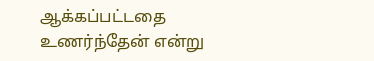ஆக்கப்பட்டதை உணர்ந்தேன் என்று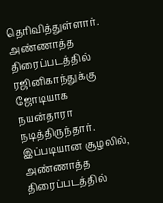தெரிவித்துள்ளார். அண்ணாத்த திரைப்படத்தில் ரஜினிகாந்துக்கு ஜோடியாக நயன்தாரா நடித்திருந்தார். இப்படியான சூழலில், அண்ணாத்த திரைப்படத்தில்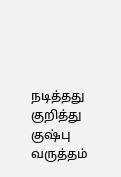நடித்தது குறித்து குஷ்பு வருத்தம்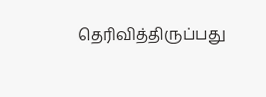தெரிவித்திருப்பது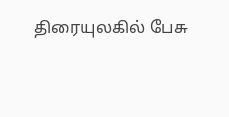திரையுலகில் பேசு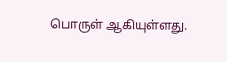பொருள் ஆகியுள்ளது.